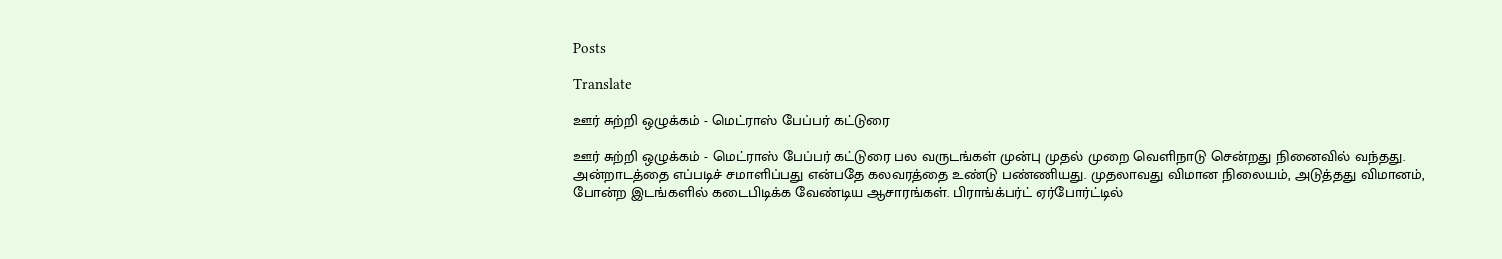Posts

Translate

ஊர் சுற்றி ஒழுக்கம் - மெட்ராஸ் பேப்பர் கட்டுரை

ஊர் சுற்றி ஒழுக்கம் - மெட்ராஸ் பேப்பர் கட்டுரை பல வருடங்கள் முன்பு முதல் முறை வெளிநாடு சென்றது நினைவில் வந்தது. அன்றாடத்தை எப்படிச் சமாளிப்பது என்பதே கலவரத்தை உண்டு பண்ணியது. முதலாவது விமான நிலையம், அடுத்தது விமானம், போன்ற இடங்களில் கடைபிடிக்க வேண்டிய ஆசாரங்கள். பிராங்க்பர்ட் ஏர்போர்ட்டில்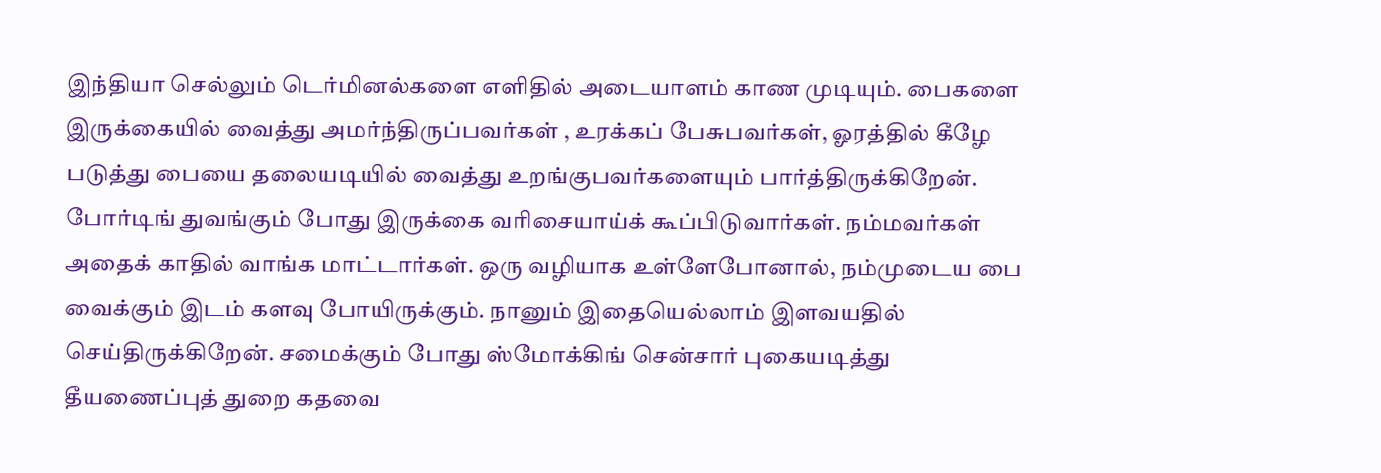இந்தியா செல்லும் டெர்மினல்களை எளிதில் அடையாளம் காண முடியும். பைகளை இருக்கையில் வைத்து அமர்ந்திருப்பவர்கள் , உரக்கப் பேசுபவர்கள், ஓரத்தில் கீழே படுத்து பையை தலையடியில் வைத்து உறங்குபவர்களையும் பார்த்திருக்கிறேன். போர்டிங் துவங்கும் போது இருக்கை வரிசையாய்க் கூப்பிடுவார்கள். நம்மவர்கள் அதைக் காதில் வாங்க மாட்டார்கள். ஒரு வழியாக உள்ளேபோனால், நம்முடைய பை வைக்கும் இடம் களவு போயிருக்கும். நானும் இதையெல்லாம் இளவயதில் செய்திருக்கிறேன். சமைக்கும் போது ஸ்மோக்கிங் சென்சார் புகையடித்து தீயணைப்புத் துறை கதவை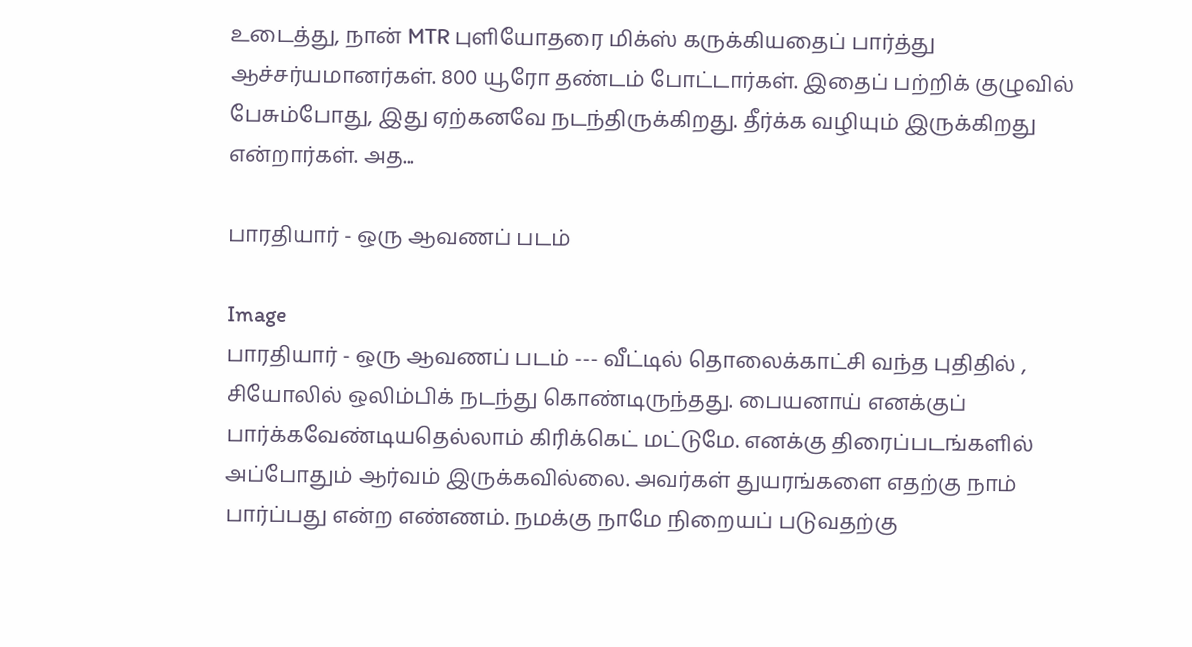உடைத்து, நான் MTR புளியோதரை மிக்ஸ் கருக்கியதைப் பார்த்து ஆச்சர்யமானர்கள். 800 யூரோ தண்டம் போட்டார்கள். இதைப் பற்றிக் குழுவில் பேசும்போது, இது ஏற்கனவே நடந்திருக்கிறது. தீர்க்க வழியும் இருக்கிறது என்றார்கள். அத...

பாரதியார் - ஒரு ஆவணப் படம்

Image
பாரதியார் - ஒரு ஆவணப் படம் --- வீட்டில் தொலைக்காட்சி வந்த புதிதில் , சியோலில் ஒலிம்பிக் நடந்து கொண்டிருந்தது. பையனாய் எனக்குப் பார்க்கவேண்டியதெல்லாம் கிரிக்கெட் மட்டுமே. எனக்கு திரைப்படங்களில் அப்போதும் ஆர்வம் இருக்கவில்லை. அவர்கள் துயரங்களை எதற்கு நாம் பார்ப்பது என்ற எண்ணம். நமக்கு நாமே நிறையப் படுவதற்கு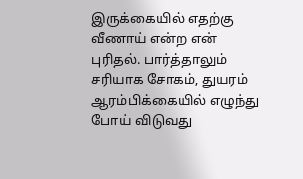இருக்கையில் எதற்கு வீணாய் என்ற என் புரிதல். பார்த்தாலும் சரியாக சோகம், துயரம் ஆரம்பிக்கையில் எழுந்து போய் விடுவது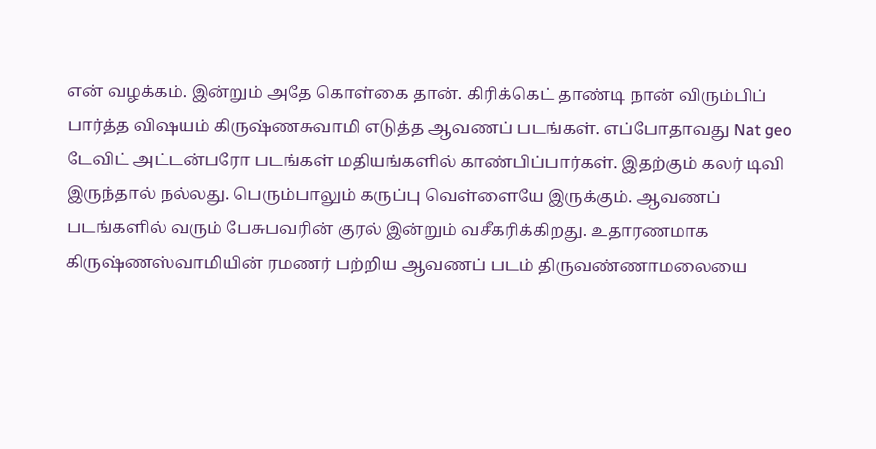என் வழக்கம். இன்றும் அதே கொள்கை தான். கிரிக்கெட் தாண்டி நான் விரும்பிப் பார்த்த விஷயம் கிருஷ்ணசுவாமி எடுத்த ஆவணப் படங்கள். எப்போதாவது Nat geo டேவிட் அட்டன்பரோ படங்கள் மதியங்களில் காண்பிப்பார்கள். இதற்கும் கலர் டிவி இருந்தால் நல்லது. பெரும்பாலும் கருப்பு வெள்ளையே இருக்கும். ஆவணப் படங்களில் வரும் பேசுபவரின் குரல் இன்றும் வசீகரிக்கிறது. உதாரணமாக கிருஷ்ணஸ்வாமியின் ரமணர் பற்றிய ஆவணப் படம் திருவண்ணாமலையை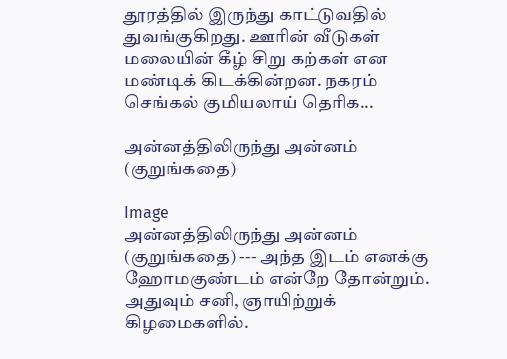தூரத்தில் இருந்து காட்டுவதில் துவங்குகிறது. ஊரின் வீடுகள் மலையின் கீழ் சிறு கற்கள் என மண்டிக் கிடக்கின்றன. நகரம் செங்கல் குமியலாய் தெரிக...

அன்னத்திலிருந்து அன்னம் (குறுங்கதை)

Image
அன்னத்திலிருந்து அன்னம் (குறுங்கதை) --- அந்த இடம் எனக்கு ஹோமகுண்டம் என்றே தோன்றும். அதுவும் சனி, ஞாயிற்றுக் கிழமைகளில்.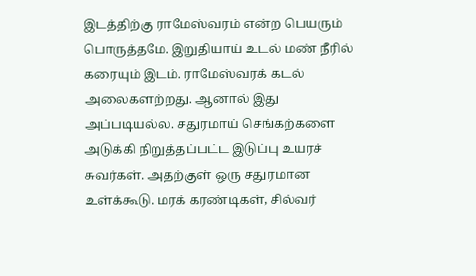இடத்திற்கு ராமேஸ்வரம் என்ற பெயரும் பொருத்தமே. இறுதியாய் உடல் மண் நீரில் கரையும் இடம். ராமேஸ்வரக் கடல் அலைகளற்றது. ஆனால் இது அப்படியல்ல. சதுரமாய் செங்கற்களை அடுக்கி நிறுத்தப்பட்ட இடுப்பு உயரச் சுவர்கள். அதற்குள் ஒரு சதுரமான உள்க்கூடு. மரக் கரண்டிகள், சில்வர்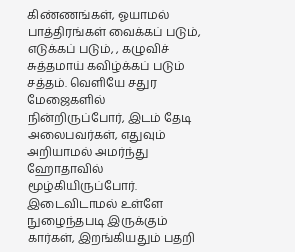கிண்ணங்கள், ஓயாமல் பாத்திரங்கள் வைக்கப் படும், எடுக்கப் படும், , கழுவிச் சுத்தமாய் கவிழ்க்கப் படும் சத்தம். வெளியே சதுர மேஜைகளில் நின்றிருப்போர், இடம் தேடி அலைபவர்கள், எதுவும் அறியாமல் அமர்ந்து ஹோதாவில் மூழ்கியிருப்போர். இடைவிடாமல் உள்ளே நுழைந்தபடி இருக்கும் கார்கள், இறங்கியதும் பதறி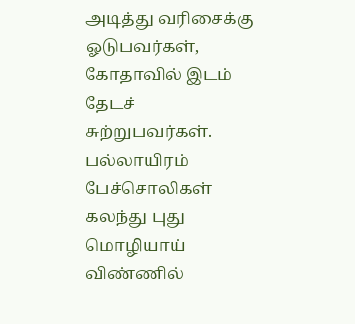அடித்து வரிசைக்கு ஓடுபவர்கள், கோதாவில் இடம் தேடச் சுற்றுபவர்கள். பல்லாயிரம் பேச்சொலிகள் கலந்து புது மொழியாய் விண்ணில்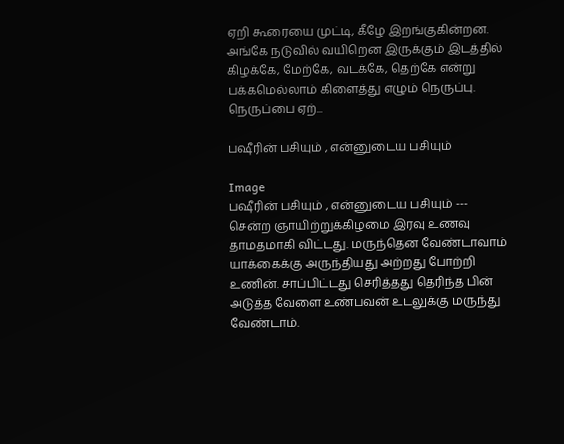ஏறி கூரையை முட்டி, கீழே இறங்குகின்றன. அங்கே நடுவில் வயிறென இருக்கும் இடத்தில் கிழக்கே, மேற்கே, வடக்கே, தெற்கே என்று பக்கமெல்லாம் கிளைத்து எழும் நெருப்பு. நெருப்பை ஏற்...

பஷீரின் பசியும் , என்னுடைய பசியும்

Image
பஷீரின் பசியும் , என்னுடைய பசியும் --- சென்ற ஞாயிற்றுக்கிழமை இரவு உணவு தாமதமாகி விட்டது. மருந்தென வேண்டாவாம் யாக்கைக்கு அருந்தியது அற்றது போற்றி உணின். சாப்பிட்டது செரித்தது தெரிந்த பின் அடுத்த வேளை உண்பவன் உடலுக்கு மருந்து வேண்டாம்.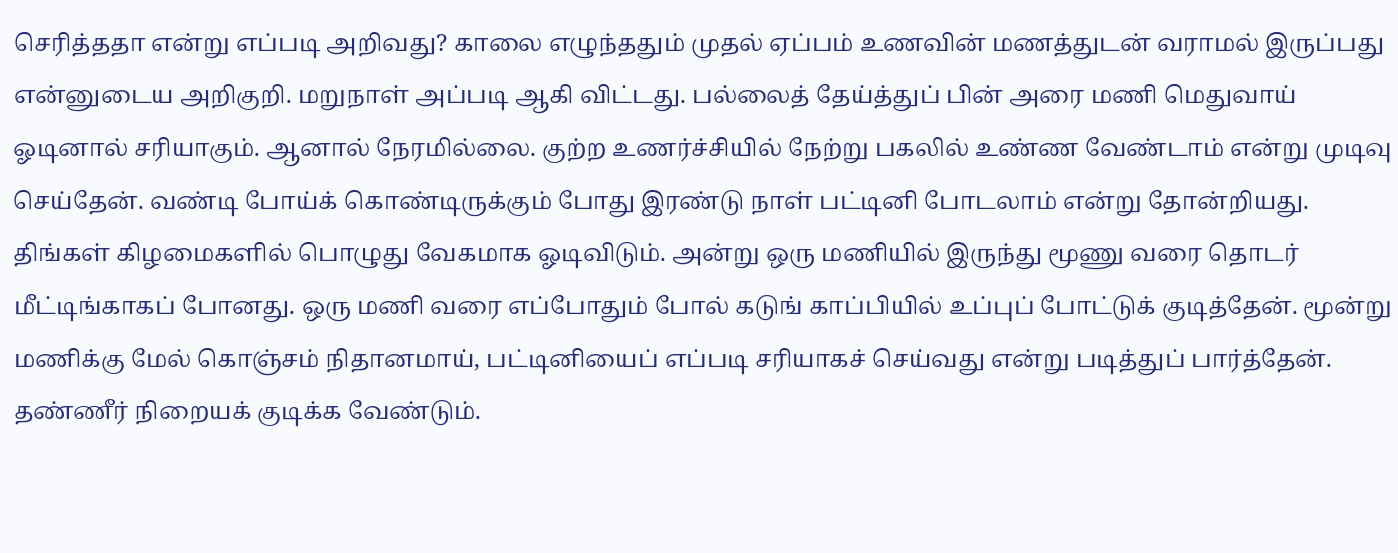செரித்ததா என்று எப்படி அறிவது? காலை எழுந்ததும் முதல் ஏப்பம் உணவின் மணத்துடன் வராமல் இருப்பது என்னுடைய அறிகுறி. மறுநாள் அப்படி ஆகி விட்டது. பல்லைத் தேய்த்துப் பின் அரை மணி மெதுவாய் ஓடினால் சரியாகும். ஆனால் நேரமில்லை. குற்ற உணர்ச்சியில் நேற்று பகலில் உண்ண வேண்டாம் என்று முடிவு செய்தேன். வண்டி போய்க் கொண்டிருக்கும் போது இரண்டு நாள் பட்டினி போடலாம் என்று தோன்றியது. திங்கள் கிழமைகளில் பொழுது வேகமாக ஓடிவிடும். அன்று ஒரு மணியில் இருந்து மூணு வரை தொடர் மீட்டிங்காகப் போனது. ஒரு மணி வரை எப்போதும் போல் கடுங் காப்பியில் உப்புப் போட்டுக் குடித்தேன். மூன்று மணிக்கு மேல் கொஞ்சம் நிதானமாய், பட்டினியைப் எப்படி சரியாகச் செய்வது என்று படித்துப் பார்த்தேன். தண்ணீர் நிறையக் குடிக்க வேண்டும்.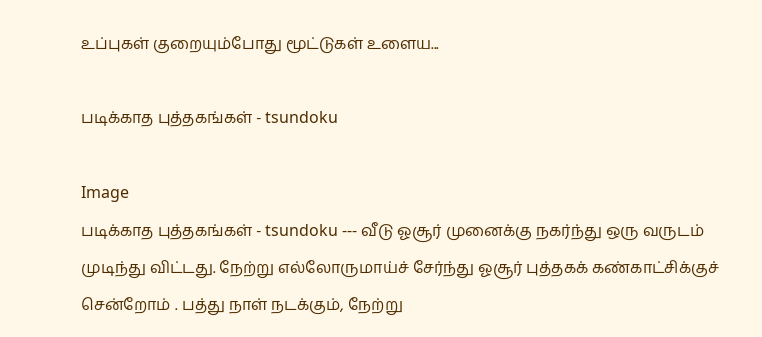உப்புகள் குறையும்போது மூட்டுகள் உளைய...

படிக்காத புத்தகங்கள் - tsundoku

Image
படிக்காத புத்தகங்கள் - tsundoku --- வீடு ஓசூர் முனைக்கு நகர்ந்து ஒரு வருடம் முடிந்து விட்டது. நேற்று எல்லோருமாய்ச் சேர்ந்து ஓசூர் புத்தகக் கண்காட்சிக்குச் சென்றோம் . பத்து நாள் நடக்கும், நேற்று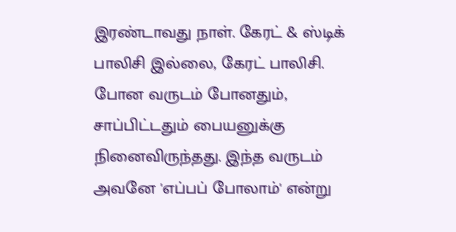இரண்டாவது நாள். கேரட் & ஸ்டிக் பாலிசி இல்லை, கேரட் பாலிசி. போன வருடம் போனதும், சாப்பிட்டதும் பையனுக்கு நினைவிருந்தது. இந்த வருடம் அவனே 'எப்பப் போலாம்' என்று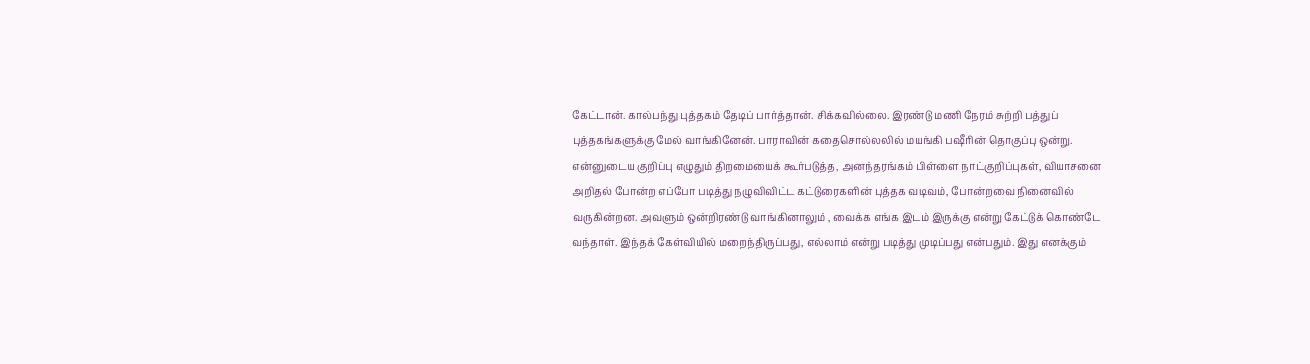கேட்டான். கால்பந்து புத்தகம் தேடிப் பார்த்தான். சிக்கவில்லை. இரண்டு மணி நேரம் சுற்றி பத்துப் புத்தகங்களுக்கு மேல் வாங்கினேன். பாராவின் கதைசொல்லலில் மயங்கி பஷீரின் தொகுப்பு ஒன்று. என்னுடைய குறிப்பு எழுதும் திறமையைக் கூர்படுத்த, அனந்தரங்கம் பிள்ளை நாட்குறிப்புகள், வியாசனை அறிதல் போன்ற எப்போ படித்து நழுவிவிட்ட கட்டுரைகளின் புத்தக வடிவம், போன்றவை நினைவில் வருகின்றன. அவளும் ஒன்றிரண்டு வாங்கினாலும் , வைக்க எங்க இடம் இருக்கு என்று கேட்டுக் கொண்டே வந்தாள். இந்தக் கேள்வியில் மறைந்திருப்பது, எல்லாம் என்று படித்து முடிப்பது என்பதும். இது எனக்கும்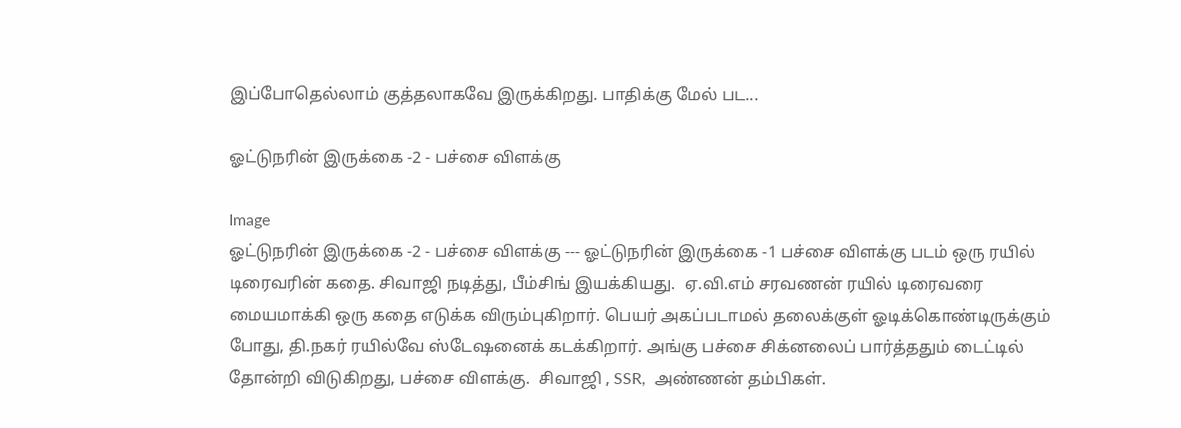இப்போதெல்லாம் குத்தலாகவே இருக்கிறது. பாதிக்கு மேல் பட...

ஓட்டுநரின் இருக்கை -2 - பச்சை விளக்கு

Image
ஓட்டுநரின் இருக்கை -2 - பச்சை விளக்கு --- ஓட்டுநரின் இருக்கை -1 பச்சை விளக்கு படம் ஒரு ரயில் டிரைவரின் கதை. சிவாஜி நடித்து, பீம்சிங் இயக்கியது.  ஏ.வி.எம் சரவணன் ரயில் டிரைவரை மையமாக்கி ஒரு கதை எடுக்க விரும்புகிறார். பெயர் அகப்படாமல் தலைக்குள் ஓடிக்கொண்டிருக்கும் போது, தி.நகர் ரயில்வே ஸ்டேஷனைக் கடக்கிறார். அங்கு பச்சை சிக்னலைப் பார்த்ததும் டைட்டில் தோன்றி விடுகிறது, பச்சை விளக்கு.  சிவாஜி , SSR,  அண்ணன் தம்பிகள்.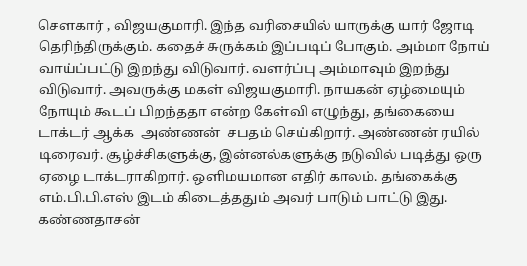சௌகார் , விஜயகுமாரி. இந்த வரிசையில் யாருக்கு யார் ஜோடி தெரிந்திருக்கும். கதைச் சுருக்கம் இப்படிப் போகும். அம்மா நோய் வாய்ப்பட்டு இறந்து விடுவார். வளர்ப்பு அம்மாவும் இறந்து விடுவார். அவருக்கு மகள் விஜயகுமாரி. நாயகன் ஏழ்மையும் நோயும் கூடப் பிறந்ததா என்ற கேள்வி எழுந்து, தங்கையை டாக்டர் ஆக்க  அண்ணன்  சபதம் செய்கிறார். அண்ணன் ரயில் டிரைவர். சூழ்ச்சிகளுக்கு, இன்னல்களுக்கு நடுவில் படித்து ஒரு ஏழை டாக்டராகிறார். ஒளிமயமான எதிர் காலம். தங்கைக்கு எம்.பி.பி.எஸ் இடம் கிடைத்ததும் அவர் பாடும் பாட்டு இது. கண்ணதாசன்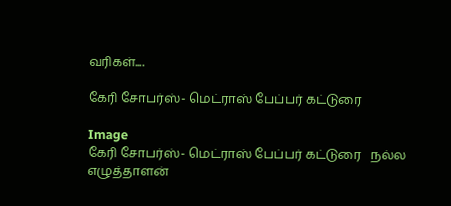வரிகள்....

கேரி சோபர்ஸ்- மெட்ராஸ் பேப்பர் கட்டுரை

Image
கேரி சோபர்ஸ்- மெட்ராஸ் பேப்பர் கட்டுரை   நல்ல எழுத்தாளன்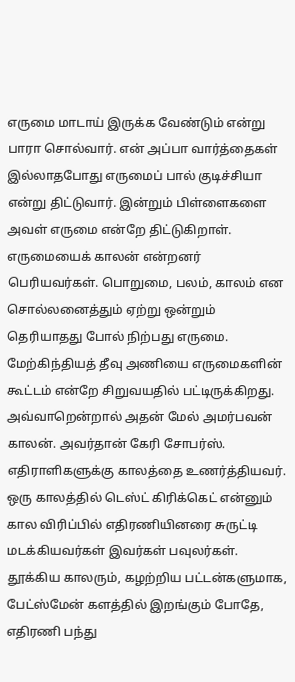எருமை மாடாய் இருக்க வேண்டும் என்று பாரா சொல்வார். என் அப்பா வார்த்தைகள் இல்லாதபோது எருமைப் பால் குடிச்சியா என்று திட்டுவார். இன்றும் பிள்ளைகளை அவள் எருமை என்றே திட்டுகிறாள். எருமையைக் காலன் என்றனர் பெரியவர்கள். பொறுமை, பலம், காலம் என சொல்லனைத்தும் ஏற்று ஒன்றும் தெரியாதது போல் நிற்பது எருமை. மேற்கிந்தியத் தீவு அணியை எருமைகளின் கூட்டம் என்றே சிறுவயதில் பட்டிருக்கிறது. அவ்வாறென்றால் அதன் மேல் அமர்பவன் காலன். அவர்தான் கேரி சோபர்ஸ். எதிராளிகளுக்கு காலத்தை உணர்த்தியவர். ஒரு காலத்தில் டெஸ்ட் கிரிக்கெட் என்னும் கால விரிப்பில் எதிரணியினரை சுருட்டி மடக்கியவர்கள் இவர்கள் பவுலர்கள். தூக்கிய காலரும், கழற்றிய பட்டன்களுமாக, பேட்ஸ்மேன் களத்தில் இறங்கும் போதே, எதிரணி பந்து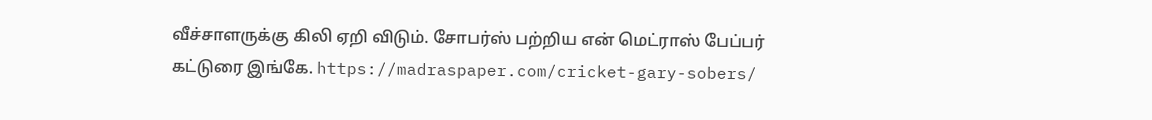வீச்சாளருக்கு கிலி ஏறி விடும். சோபர்ஸ் பற்றிய என் மெட்ராஸ் பேப்பர் கட்டுரை இங்கே. https://madraspaper.com/cricket-gary-sobers/